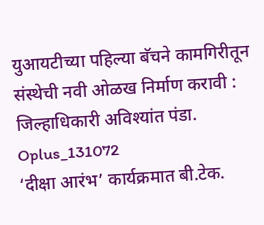युआयटीच्या पहिल्या बॅचने कामगिरीतून संस्थेची नवी ओळख निर्माण करावी : जिल्हाधिकारी अविश्यांत पंडा.
Oplus_131072
‘दीक्षा आरंभ’ कार्यक्रमात बी.टेक.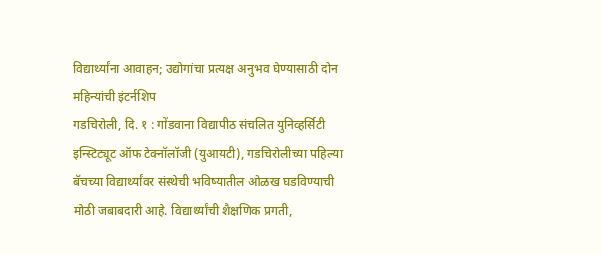विद्यार्थ्यांना आवाहन; उद्योगांचा प्रत्यक्ष अनुभव घेण्यासाठी दोन महिन्यांची इंटर्नशिप
गडचिरोली, दि. १ : गोंडवाना विद्यापीठ संचलित युनिव्हर्सिटी इन्स्टिट्यूट ऑफ टेक्नॉलॉजी (युआयटी), गडचिरोलीच्या पहिल्या बॅचच्या विद्यार्थ्यांवर संस्थेची भविष्यातील ओळख घडविण्याची मोठी जबाबदारी आहे. विद्यार्थ्यांची शैक्षणिक प्रगती,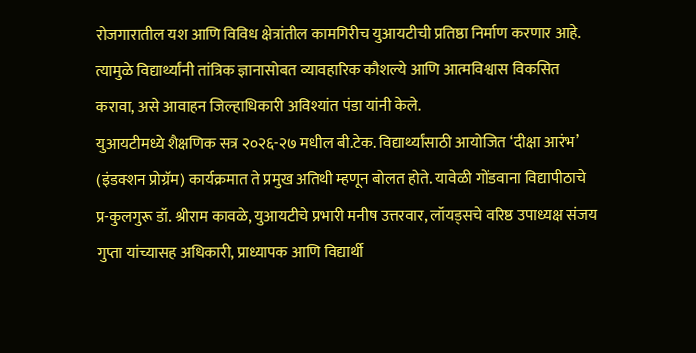रोजगारातील यश आणि विविध क्षेत्रांतील कामगिरीच युआयटीची प्रतिष्ठा निर्माण करणार आहे. त्यामुळे विद्यार्थ्यांनी तांत्रिक ज्ञानासोबत व्यावहारिक कौशल्ये आणि आत्मविश्वास विकसित करावा, असे आवाहन जिल्हाधिकारी अविश्यांत पंडा यांनी केले.
युआयटीमध्ये शैक्षणिक सत्र २०२६-२७ मधील बी.टेक. विद्यार्थ्यांसाठी आयोजित ‘दीक्षा आरंभ’ (इंडक्शन प्रोग्रॅम) कार्यक्रमात ते प्रमुख अतिथी म्हणून बोलत होते. यावेळी गोंडवाना विद्यापीठाचे प्र-कुलगुरू डॉ. श्रीराम कावळे, युआयटीचे प्रभारी मनीष उत्तरवार, लॉयड्सचे वरिष्ठ उपाध्यक्ष संजय गुप्ता यांच्यासह अधिकारी, प्राध्यापक आणि विद्यार्थी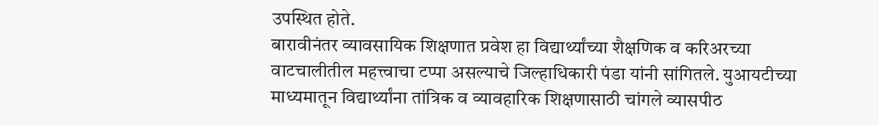उपस्थित होते.
बारावीनंतर व्यावसायिक शिक्षणात प्रवेश हा विद्यार्थ्यांच्या शैक्षणिक व करिअरच्या वाटचालीतील महत्त्वाचा टप्पा असल्याचे जिल्हाधिकारी पंडा यांनी सांगितले. युआयटीच्या माध्यमातून विद्यार्थ्यांना तांत्रिक व व्यावहारिक शिक्षणासाठी चांगले व्यासपीठ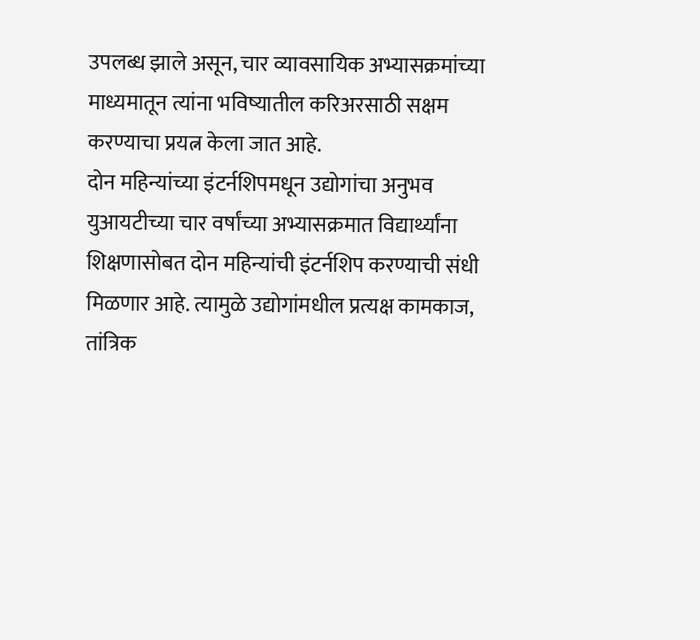उपलब्ध झाले असून, चार व्यावसायिक अभ्यासक्रमांच्या माध्यमातून त्यांना भविष्यातील करिअरसाठी सक्षम करण्याचा प्रयत्न केला जात आहे.
दोन महिन्यांच्या इंटर्नशिपमधून उद्योगांचा अनुभव
युआयटीच्या चार वर्षांच्या अभ्यासक्रमात विद्यार्थ्यांना शिक्षणासोबत दोन महिन्यांची इंटर्नशिप करण्याची संधी मिळणार आहे. त्यामुळे उद्योगांमधील प्रत्यक्ष कामकाज, तांत्रिक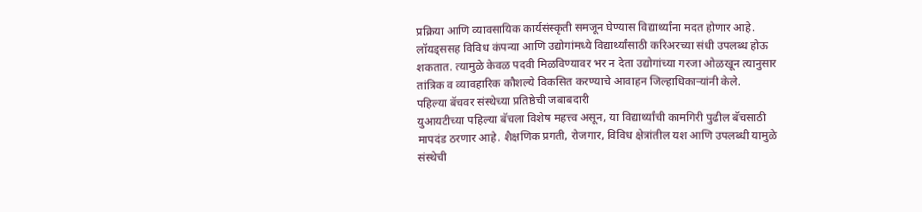प्रक्रिया आणि व्यावसायिक कार्यसंस्कृती समजून घेण्यास विद्यार्थ्यांना मदत होणार आहे.
लॉयड्ससह विविध कंपन्या आणि उद्योगांमध्ये विद्यार्थ्यांसाठी करिअरच्या संधी उपलब्ध होऊ शकतात. त्यामुळे केवळ पदवी मिळविण्यावर भर न देता उद्योगांच्या गरजा ओळखून त्यानुसार तांत्रिक व व्यावहारिक कौशल्ये विकसित करण्याचे आवाहन जिल्हाधिकाऱ्यांनी केले.
पहिल्या बॅचवर संस्थेच्या प्रतिष्ठेची जबाबदारी
युआयटीच्या पहिल्या बॅचला विशेष महत्त्व असून, या विद्यार्थ्यांची कामगिरी पुढील बॅचसाठी मापदंड ठरणार आहे. शैक्षणिक प्रगती, रोजगार, विविध क्षेत्रांतील यश आणि उपलब्धी यामुळे संस्थेची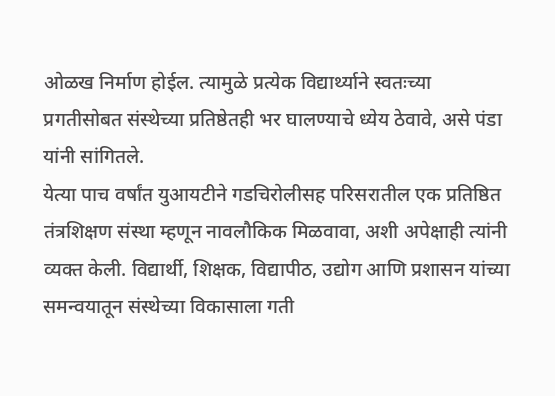ओळख निर्माण होईल. त्यामुळे प्रत्येक विद्यार्थ्याने स्वतःच्या प्रगतीसोबत संस्थेच्या प्रतिष्ठेतही भर घालण्याचे ध्येय ठेवावे, असे पंडा यांनी सांगितले.
येत्या पाच वर्षांत युआयटीने गडचिरोलीसह परिसरातील एक प्रतिष्ठित तंत्रशिक्षण संस्था म्हणून नावलौकिक मिळवावा, अशी अपेक्षाही त्यांनी व्यक्त केली. विद्यार्थी, शिक्षक, विद्यापीठ, उद्योग आणि प्रशासन यांच्या समन्वयातून संस्थेच्या विकासाला गती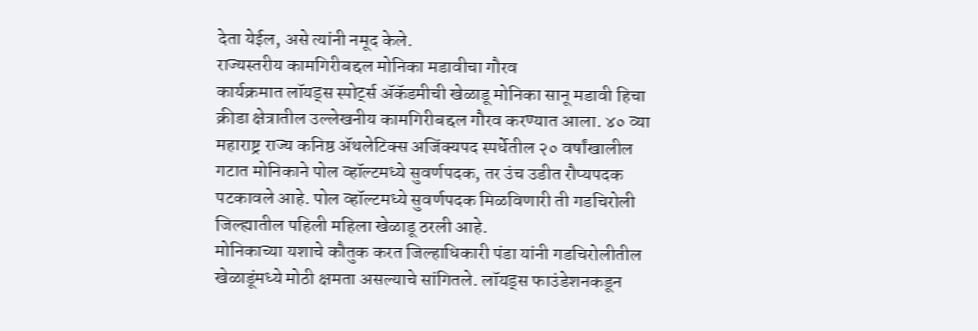देता येईल, असे त्यांनी नमूद केले.
राज्यस्तरीय कामगिरीबद्दल मोनिका मडावीचा गौरव
कार्यक्रमात लॉयड्स स्पोर्ट्स ॲकॅडमीची खेळाडू मोनिका सानू मडावी हिचा क्रीडा क्षेत्रातील उल्लेखनीय कामगिरीबद्दल गौरव करण्यात आला. ४० व्या महाराष्ट्र राज्य कनिष्ठ ॲथलेटिक्स अजिंक्यपद स्पर्धेतील २० वर्षांखालील गटात मोनिकाने पोल व्हॉल्टमध्ये सुवर्णपदक, तर उंच उडीत रौप्यपदक पटकावले आहे. पोल व्हॉल्टमध्ये सुवर्णपदक मिळविणारी ती गडचिरोली जिल्ह्यातील पहिली महिला खेळाडू ठरली आहे.
मोनिकाच्या यशाचे कौतुक करत जिल्हाधिकारी पंडा यांनी गडचिरोलीतील खेळाडूंमध्ये मोठी क्षमता असल्याचे सांगितले. लॉयड्स फाउंडेशनकडून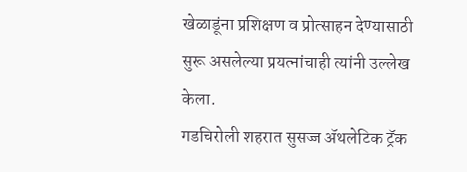खेळाडूंना प्रशिक्षण व प्रोत्साहन देण्यासाठी सुरू असलेल्या प्रयत्नांचाही त्यांनी उल्लेख केला.
गडचिरोली शहरात सुसज्ज ॲथलेटिक ट्रॅक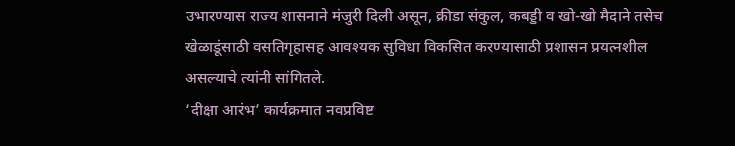उभारण्यास राज्य शासनाने मंजुरी दिली असून, क्रीडा संकुल, कबड्डी व खो-खो मैदाने तसेच खेळाडूंसाठी वसतिगृहासह आवश्यक सुविधा विकसित करण्यासाठी प्रशासन प्रयत्नशील असल्याचे त्यांनी सांगितले.
‘दीक्षा आरंभ’ कार्यक्रमात नवप्रविष्ट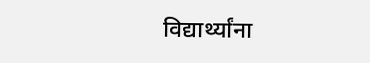विद्यार्थ्यांना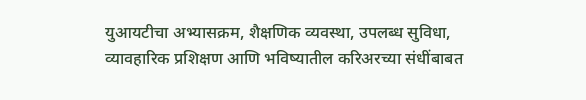युआयटीचा अभ्यासक्रम, शैक्षणिक व्यवस्था, उपलब्ध सुविधा, व्यावहारिक प्रशिक्षण आणि भविष्यातील करिअरच्या संधींबाबत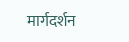मार्गदर्शन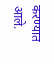करण्यात आले.